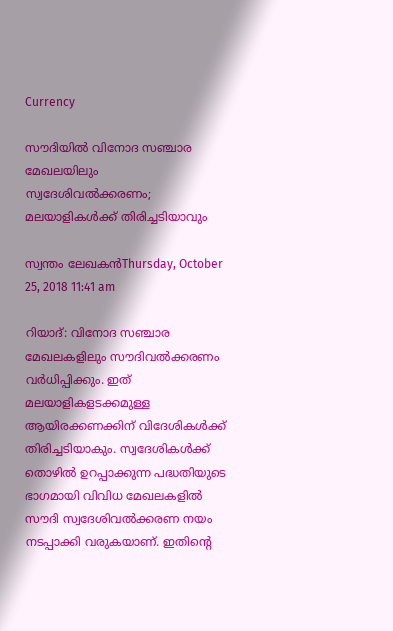Currency

സൗദിയില്‍ വിനോദ സഞ്ചാര മേഖലയിലും സ്വദേശിവല്‍ക്കരണം; മലയാളികള്‍ക്ക് തിരിച്ചടിയാവും

സ്വന്തം ലേഖകന്‍Thursday, October 25, 2018 11:41 am

റിയാദ്: വിനോദ സഞ്ചാര മേഖലകളിലും സൗദിവല്‍ക്കരണം വര്‍ധിപ്പിക്കും. ഇത് മലയാളികളടക്കമുള്ള ആയിരക്കണക്കിന് വിദേശികള്‍ക്ക് തിരിച്ചടിയാകും. സ്വദേശികള്‍ക്ക് തൊഴില്‍ ഉറപ്പാക്കുന്ന പദ്ധതിയുടെ ഭാഗമായി വിവിധ മേഖലകളില്‍ സൗദി സ്വദേശിവല്‍ക്കരണ നയം നടപ്പാക്കി വരുകയാണ്. ഇതിന്റെ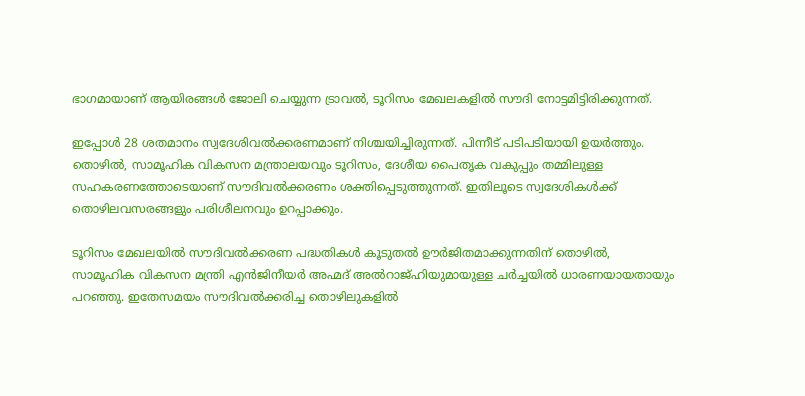ഭാഗമായാണ് ആയിരങ്ങള്‍ ജോലി ചെയ്യുന്ന ട്രാവല്‍, ടൂറിസം മേഖലകളില്‍ സൗദി നോട്ടമിട്ടിരിക്കുന്നത്.

ഇപ്പോള്‍ 28 ശതമാനം സ്വദേശിവല്‍ക്കരണമാണ് നിശ്ചയിച്ചിരുന്നത്. പിന്നീട് പടിപടിയായി ഉയര്‍ത്തും. തൊഴില്‍, സാമൂഹിക വികസന മന്ത്രാലയവും ടൂറിസം, ദേശീയ പൈതൃക വകുപ്പും തമ്മിലുള്ള സഹകരണത്തോടെയാണ് സൗദിവല്‍ക്കരണം ശക്തിപ്പെടുത്തുന്നത്. ഇതിലൂടെ സ്വദേശികള്‍ക്ക് തൊഴിലവസരങ്ങളും പരിശീലനവും ഉറപ്പാക്കും.

ടൂറിസം മേഖലയില്‍ സൗദിവല്‍ക്കരണ പദ്ധതികള്‍ കൂടുതല്‍ ഊര്‍ജിതമാക്കുന്നതിന് തൊഴില്‍, സാമൂഹിക വികസന മന്ത്രി എന്‍ജിനീയര്‍ അഹ്മദ് അല്‍റാജ്ഹിയുമായുള്ള ചര്‍ച്ചയില്‍ ധാരണയായതായും പറഞ്ഞു. ഇതേസമയം സൗദിവല്‍ക്കരിച്ച തൊഴിലുകളില്‍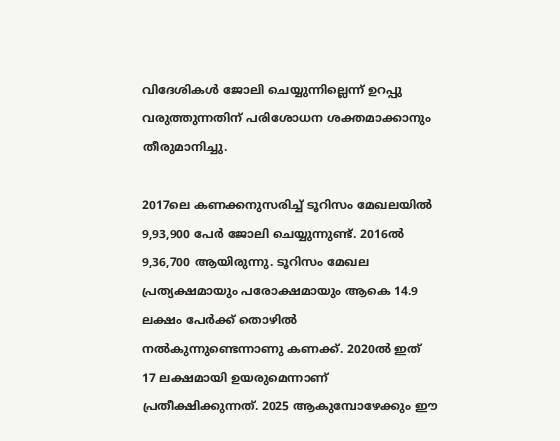വിദേശികള്‍ ജോലി ചെയ്യുന്നില്ലെന്ന് ഉറപ്പു വരുത്തുന്നതിന് പരിശോധന ശക്തമാക്കാനും തീരുമാനിച്ചു.

2017ലെ കണക്കനുസരിച്ച് ടൂറിസം മേഖലയില്‍ 9,93,900 പേര്‍ ജോലി ചെയ്യുന്നുണ്ട്. 2016ല്‍ 9,36,700 ആയിരുന്നു. ടൂറിസം മേഖല പ്രത്യക്ഷമായും പരോക്ഷമായും ആകെ 14.9 ലക്ഷം പേര്‍ക്ക് തൊഴില്‍ നല്‍കുന്നുണ്ടെന്നാണു കണക്ക്. 2020ല്‍ ഇത് 17 ലക്ഷമായി ഉയരുമെന്നാണ് പ്രതീക്ഷിക്കുന്നത്. 2025 ആകുമ്പോഴേക്കും ഈ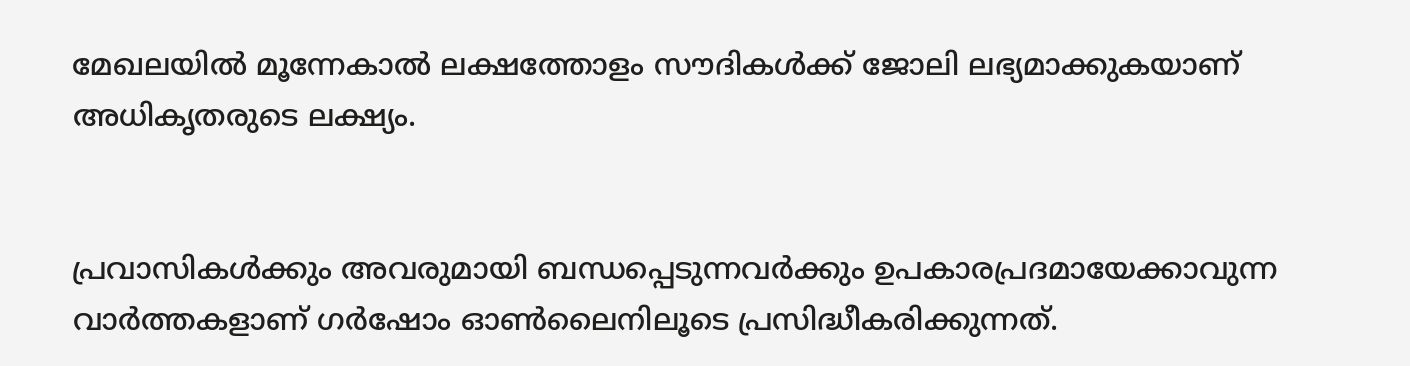മേഖലയില്‍ മൂന്നേകാല്‍ ലക്ഷത്തോളം സൗദികള്‍ക്ക് ജോലി ലഭ്യമാക്കുകയാണ് അധികൃതരുടെ ലക്ഷ്യം.


പ്രവാസികൾക്കും അവരുമായി ബന്ധപ്പെടുന്നവർക്കും ഉപകാരപ്രദമായേക്കാവുന്ന വാർത്തകളാണ് ഗർഷോം ഓൺലൈനിലൂടെ പ്രസിദ്ധീകരിക്കുന്നത്.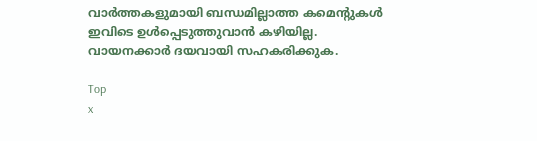വാർത്തകളുമായി ബന്ധമില്ലാത്ത കമെന്റുകൾ ഇവിടെ ഉൾപ്പെടുത്തുവാൻ കഴിയില്ല. വായനക്കാർ ദയവായി സഹകരിക്കുക.

Top
x